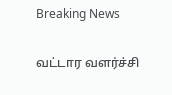Breaking News

வட்டார வளர்ச்சி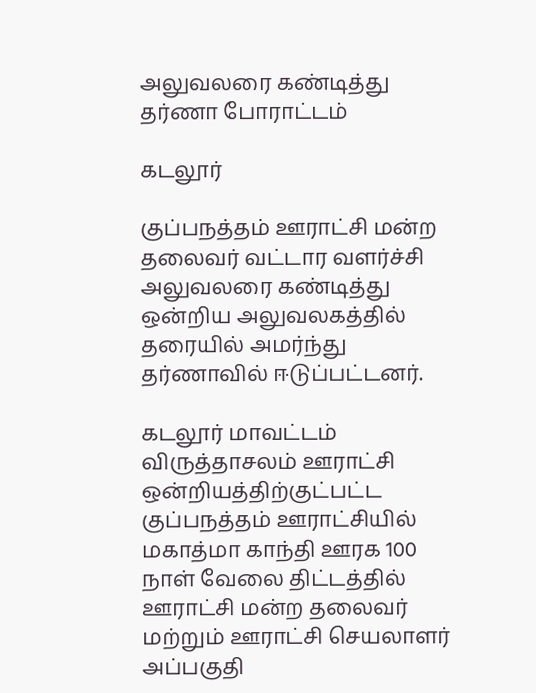அலுவலரை கண்டித்து தர்ணா போராட்டம்

கடலூர்

குப்பநத்தம் ஊராட்சி மன்ற தலைவர் வட்டார வளர்ச்சி அலுவலரை கண்டித்து ஒன்றிய அலுவலகத்தில் தரையில் அமர்ந்து தர்ணாவில் ஈடுப்பட்டனர்.

கடலூர் மாவட்டம் விருத்தாசலம் ஊராட்சி  ஒன்றியத்திற்குட்பட்ட குப்பநத்தம் ஊராட்சியில் மகாத்மா காந்தி ஊரக 100 நாள் வேலை திட்டத்தில் ஊராட்சி மன்ற தலைவர் மற்றும் ஊராட்சி செயலாளர் அப்பகுதி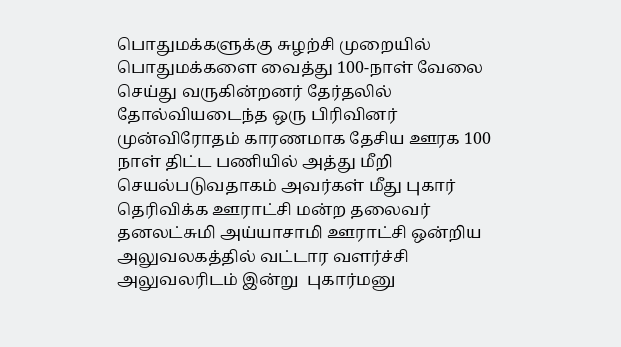பொதுமக்களுக்கு சுழற்சி முறையில் பொதுமக்களை வைத்து 100-நாள் வேலை செய்து வருகின்றனர் தேர்தலில் தோல்வியடைந்த ஒரு பிரிவினர் முன்விரோதம் காரணமாக தேசிய ஊரக 100 நாள் திட்ட பணியில் அத்து மீறி செயல்படுவதாகம் அவர்கள் மீது புகார் தெரிவிக்க ஊராட்சி மன்ற தலைவர் தனலட்சுமி அய்யாசாமி ஊராட்சி ஒன்றிய அலுவலகத்தில் வட்டார வளர்ச்சி அலுவலரிடம் இன்று  புகார்மனு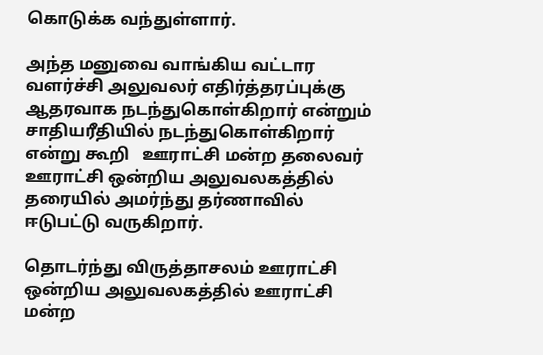கொடுக்க வந்துள்ளார்.

அந்த மனுவை வாங்கிய வட்டார வளர்ச்சி அலுவலர் எதிர்த்தரப்புக்கு ஆதரவாக நடந்துகொள்கிறார் என்றும் சாதியரீதியில் நடந்துகொள்கிறார் என்று கூறி   ஊராட்சி மன்ற தலைவர் ஊராட்சி ஒன்றிய அலுவலகத்தில் தரையில் அமர்ந்து தர்ணாவில் ஈடுபட்டு வருகிறார்.

தொடர்ந்து விருத்தாசலம் ஊராட்சி ஒன்றிய அலுவலகத்தில் ஊராட்சி மன்ற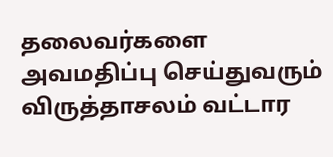தலைவர்களை அவமதிப்பு செய்துவரும் விருத்தாசலம் வட்டார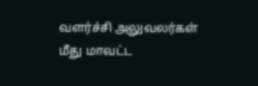வளர்ச்சி அலுவலர்கள் மீது மாவட்ட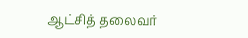ஆட்சித் தலைவர்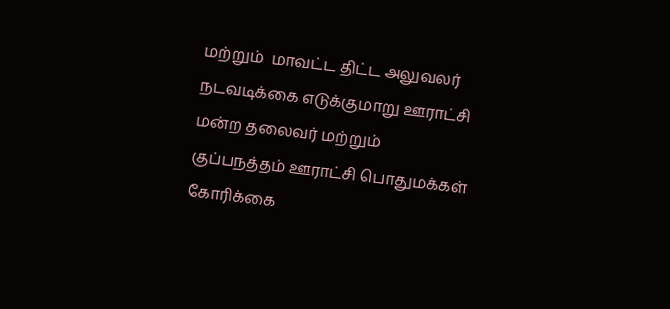மற்றும்  மாவட்ட திட்ட அலுவலர்  நடவடிக்கை எடுக்குமாறு ஊராட்சி மன்ற தலைவர் மற்றும் குப்பநத்தம் ஊராட்சி பொதுமக்கள் கோரிக்கை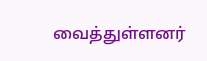வைத்துள்ளனர்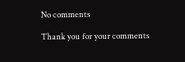No comments

Thank you for your comments